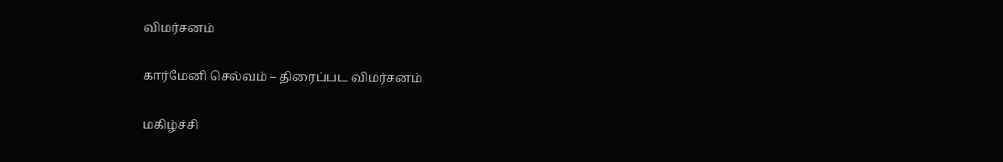விமர்சனம்

கார்மேனி செல்வம் – திரைப்பட விமர்சனம்

மகிழ்ச்சி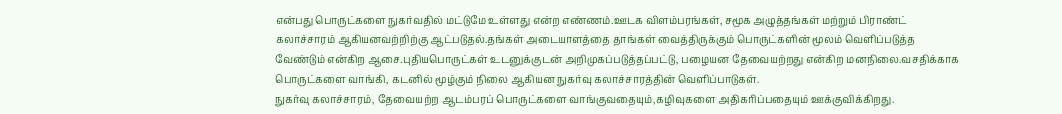என்பது பொருட்களை நுகர்வதில் மட்டுமே உள்ளது என்ற எண்ணம்.ஊடக விளம்பரங்கள், சமூக அழுத்தங்கள் மற்றும் பிராண்ட் கலாச்சாரம் ஆகியனவற்றிற்கு ஆட்படுதல்.தங்கள் அடையாளத்தை தாங்கள் வைத்திருக்கும் பொருட்களின் மூலம் வெளிப்படுத்த வேண்டும் என்கிற ஆசை.புதியபொருட்கள் உடனுக்குடன் அறிமுகப்படுத்தப்பட்டு, பழையன தேவையற்றது என்கிற மனநிலை.வசதிக்காக பொருட்களை வாங்கி, கடனில் மூழ்கும் நிலை ஆகியன நுகர்வு கலாச்சாரத்தின் வெளிப்பாடுகள்.
நுகர்வு கலாச்சாரம், தேவையற்ற ஆடம்பரப் பொருட்களை வாங்குவதையும்,கழிவுகளை அதிகரிப்பதையும் ஊக்குவிக்கிறது.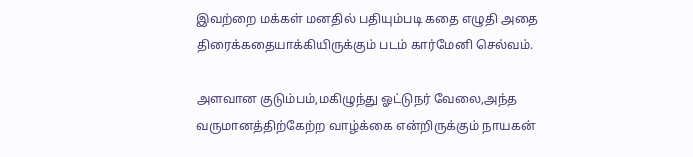இவற்றை மக்கள் மனதில் பதியும்படி கதை எழுதி அதை திரைக்கதையாக்கியிருக்கும் படம் கார்மேனி செல்வம்.

அளவான குடும்பம்,மகிழுந்து ஓட்டுநர் வேலை,அந்த வருமானத்திற்கேற்ற வாழ்க்கை என்றிருக்கும் நாயகன்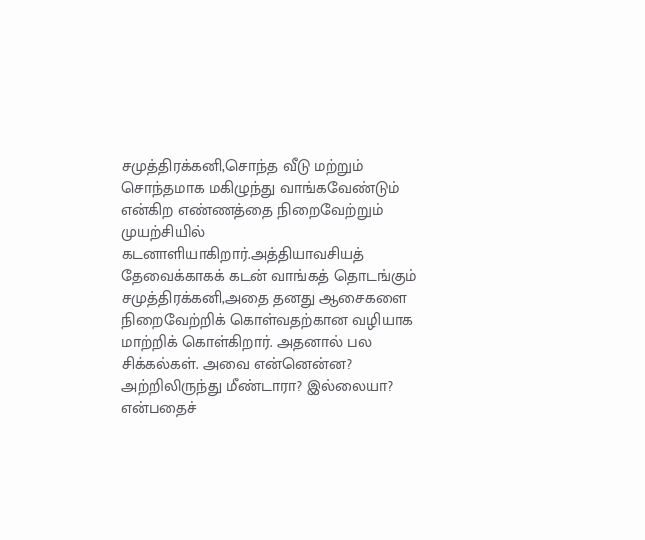சமுத்திரக்கனி,சொந்த வீடு மற்றும் சொந்தமாக மகிழுந்து வாங்கவேண்டும் என்கிற எண்ணத்தை நிறைவேற்றும் முயற்சியில் கடனாளியாகிறார்.அத்தியாவசியத் தேவைக்காகக் கடன் வாங்கத் தொடங்கும் சமுத்திரக்கனி,அதை தனது ஆசைகளை நிறைவேற்றிக் கொள்வதற்கான வழியாக மாற்றிக் கொள்கிறார். அதனால் பல சிக்கல்கள். அவை என்னென்ன? அற்றிலிருந்து மீண்டாரா? இல்லையா? என்பதைச்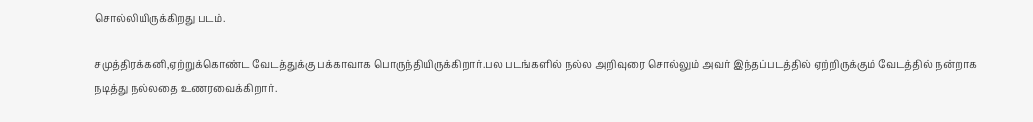சொல்லியிருக்கிறது படம்.

சமுத்திரக்கனி,ஏற்றுக்கொண்ட வேடத்துக்கு பக்காவாக பொருந்தியிருக்கிறார்.பல படங்களில் நல்ல அறிவுரை சொல்லும் அவர் இந்தப்படத்தில் ஏற்றிருக்கும் வேடத்தில் நன்றாக நடித்து நல்லதை உணரவைக்கிறார்.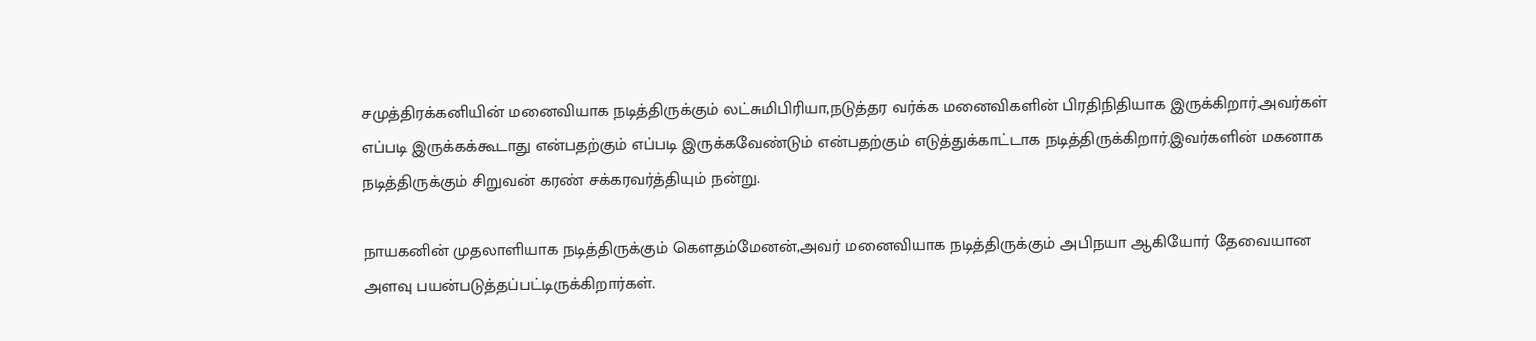சமுத்திரக்கனியின் மனைவியாக நடித்திருக்கும் லட்சுமிபிரியா,நடுத்தர வர்க்க மனைவிகளின் பிரதிநிதியாக இருக்கிறார்.அவர்கள் எப்படி இருக்கக்கூடாது என்பதற்கும் எப்படி இருக்கவேண்டும் என்பதற்கும் எடுத்துக்காட்டாக நடித்திருக்கிறார்.இவர்களின் மகனாக நடித்திருக்கும் சிறுவன் கரண் சக்கரவர்த்தியும் நன்று.

நாயகனின் முதலாளியாக நடித்திருக்கும் கெளதம்மேனன்,அவர் மனைவியாக நடித்திருக்கும் அபிநயா ஆகியோர் தேவையான அளவு பயன்படுத்தப்பட்டிருக்கிறார்கள்.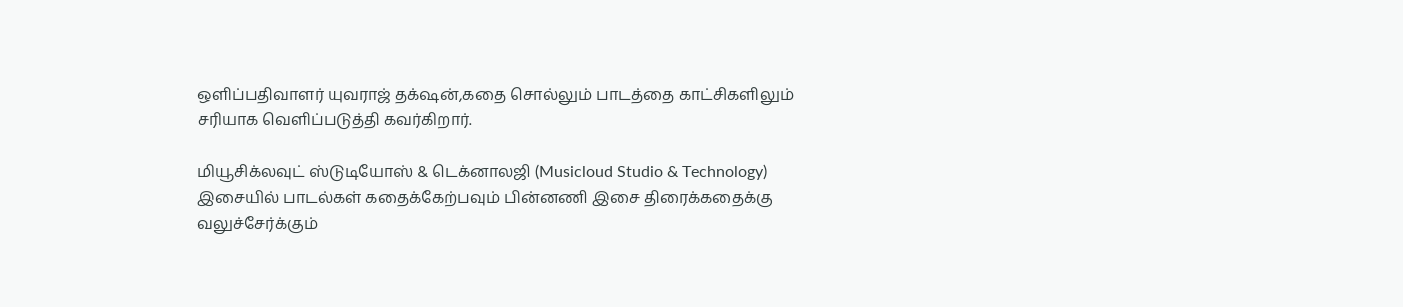ஒளிப்பதிவாளர் யுவராஜ் தக்‌ஷன்,கதை சொல்லும் பாடத்தை காட்சிகளிலும் சரியாக வெளிப்படுத்தி கவர்கிறார்.

மியூசிக்லவுட் ஸ்டுடியோஸ் & டெக்னாலஜி (Musicloud Studio & Technology) இசையில் பாடல்கள் கதைக்கேற்பவும் பின்னணி இசை திரைக்கதைக்கு வலுச்சேர்க்கும்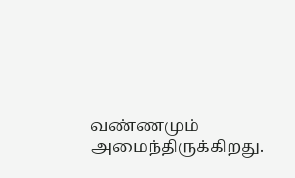வண்ணமும் அமைந்திருக்கிறது.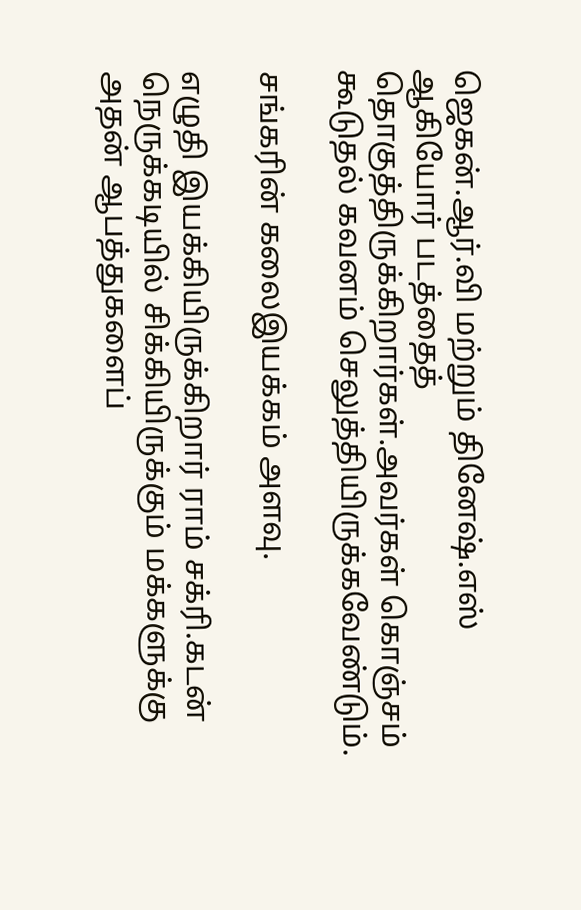ஜெகன்.ஆர்.வி மற்றும் தினேஷ்.எஸ் ஆகியோர் படத்தைத் தொகுத்திருக்கிறார்கள்.அவர்கள் கொஞ்சம் கூடுதல் கவனம் செலுத்தியிருக்கவேண்டும்.

சங்கரின் கலைஇயக்கம் அளவு.

எழுதி இயக்கியிருக்கிறார் ராம் சக்ரி.கடன் நெருக்கடியில் சிக்கியிருக்கும் மக்களுக்கு அதன் ஆபத்துகளைப்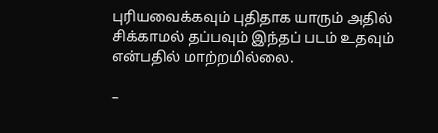புரியவைக்கவும் புதிதாக யாரும் அதில் சிக்காமல் தப்பவும் இந்தப் படம் உதவும் என்பதில் மாற்றமில்லை.

–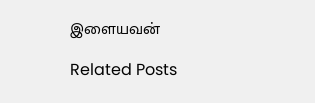இளையவன்

Related Posts